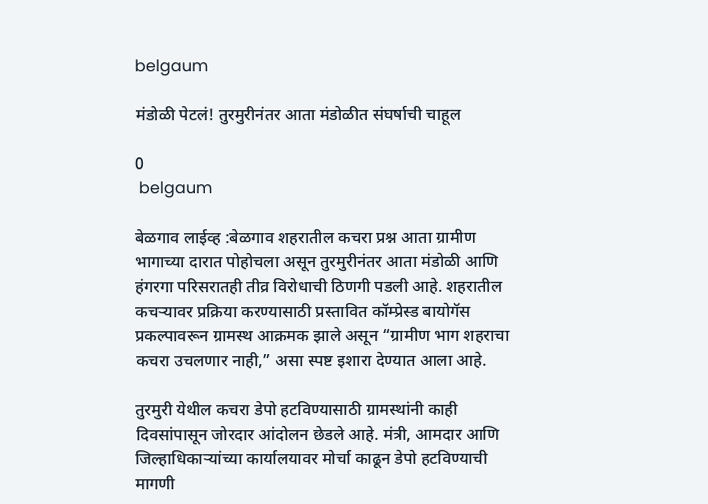belgaum

मंडोळी पेटलं! तुरमुरीनंतर आता मंडोळीत संघर्षाची चाहूल

0
 belgaum

बेळगाव लाईव्ह :बेळगाव शहरातील कचरा प्रश्न आता ग्रामीण भागाच्या दारात पोहोचला असून तुरमुरीनंतर आता मंडोळी आणि हंगरगा परिसरातही तीव्र विरोधाची ठिणगी पडली आहे. शहरातील कचऱ्यावर प्रक्रिया करण्यासाठी प्रस्तावित कॉम्प्रेस्ड बायोगॅस प्रकल्पावरून ग्रामस्थ आक्रमक झाले असून “ग्रामीण भाग शहराचा कचरा उचलणार नाही,” असा स्पष्ट इशारा देण्यात आला आहे.

तुरमुरी येथील कचरा डेपो हटविण्यासाठी ग्रामस्थांनी काही दिवसांपासून जोरदार आंदोलन छेडले आहे. मंत्री, आमदार आणि जिल्हाधिकाऱ्यांच्या कार्यालयावर मोर्चा काढून डेपो हटविण्याची मागणी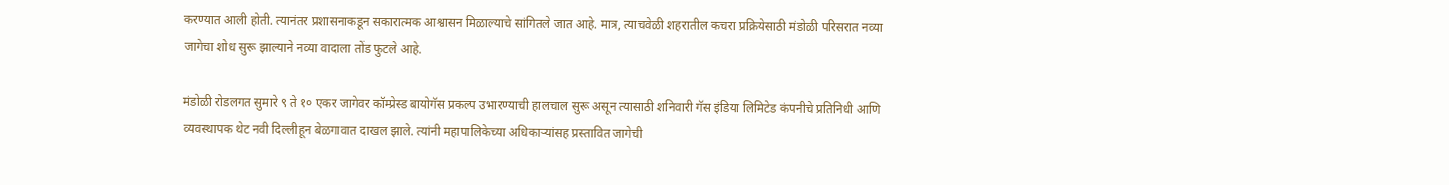करण्यात आली होती. त्यानंतर प्रशासनाकडून सकारात्मक आश्वासन मिळाल्याचे सांगितले जात आहे. मात्र, त्याचवेळी शहरातील कचरा प्रक्रियेसाठी मंडोळी परिसरात नव्या जागेचा शोध सुरू झाल्याने नव्या वादाला तोंड फुटले आहे.

मंडोळी रोडलगत सुमारे ९ ते १० एकर जागेवर कॉम्प्रेस्ड बायोगॅस प्रकल्प उभारण्याची हालचाल सुरू असून त्यासाठी शनिवारी गॅस इंडिया लिमिटेड कंपनीचे प्रतिनिधी आणि व्यवस्थापक थेट नवी दिल्लीहून बेळगावात दाखल झाले. त्यांनी महापालिकेच्या अधिकाऱ्यांसह प्रस्तावित जागेची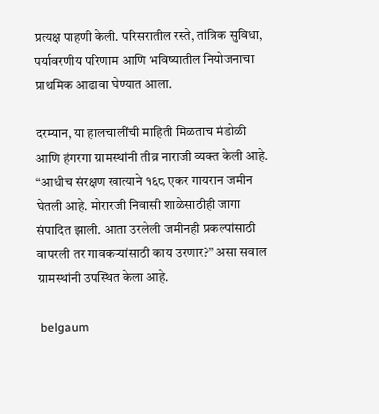प्रत्यक्ष पाहणी केली. परिसरातील रस्ते, तांत्रिक सुविधा, पर्यावरणीय परिणाम आणि भविष्यातील नियोजनाचा प्राथमिक आढावा घेण्यात आला.

दरम्यान, या हालचालींची माहिती मिळताच मंडोळी आणि हंगरगा ग्रामस्थांनी तीव्र नाराजी व्यक्त केली आहे. “आधीच संरक्षण खात्याने १६८ एकर गायरान जमीन घेतली आहे. मोरारजी निवासी शाळेसाठीही जागा संपादित झाली. आता उरलेली जमीनही प्रकल्पांसाठी वापरली तर गावकऱ्यांसाठी काय उरणार?” असा सवाल ग्रामस्थांनी उपस्थित केला आहे.

 belgaum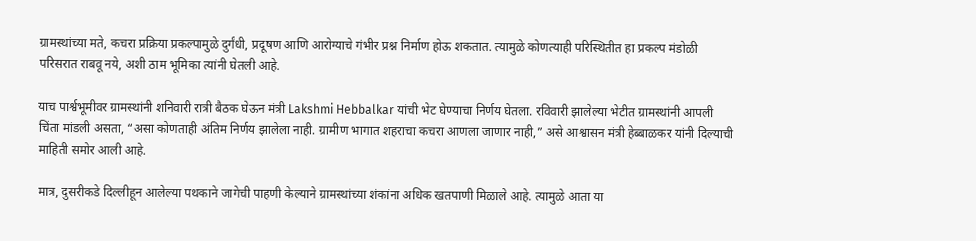ग्रामस्थांच्या मते, कचरा प्रक्रिया प्रकल्पामुळे दुर्गंधी, प्रदूषण आणि आरोग्याचे गंभीर प्रश्न निर्माण होऊ शकतात. त्यामुळे कोणत्याही परिस्थितीत हा प्रकल्प मंडोळी परिसरात राबवू नये, अशी ठाम भूमिका त्यांनी घेतली आहे.

याच पार्श्वभूमीवर ग्रामस्थांनी शनिवारी रात्री बैठक घेऊन मंत्री Lakshmi Hebbalkar यांची भेट घेण्याचा निर्णय घेतला. रविवारी झालेल्या भेटीत ग्रामस्थांनी आपली चिंता मांडली असता, “असा कोणताही अंतिम निर्णय झालेला नाही. ग्रामीण भागात शहराचा कचरा आणला जाणार नाही,” असे आश्वासन मंत्री हेब्बाळकर यांनी दिल्याची माहिती समोर आली आहे.

मात्र, दुसरीकडे दिल्लीहून आलेल्या पथकाने जागेची पाहणी केल्याने ग्रामस्थांच्या शंकांना अधिक खतपाणी मिळाले आहे. त्यामुळे आता या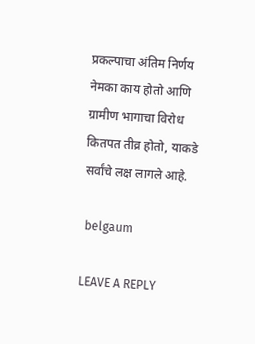प्रकल्पाचा अंतिम निर्णय नेमका काय होतो आणि ग्रामीण भागाचा विरोध कितपत तीव्र होतो, याकडे सर्वांचे लक्ष लागले आहे.

 belgaum

LEAVE A REPLY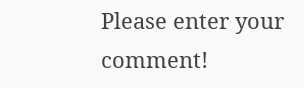Please enter your comment!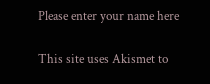Please enter your name here

This site uses Akismet to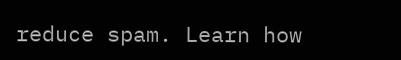reduce spam. Learn how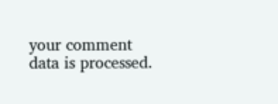your comment data is processed.